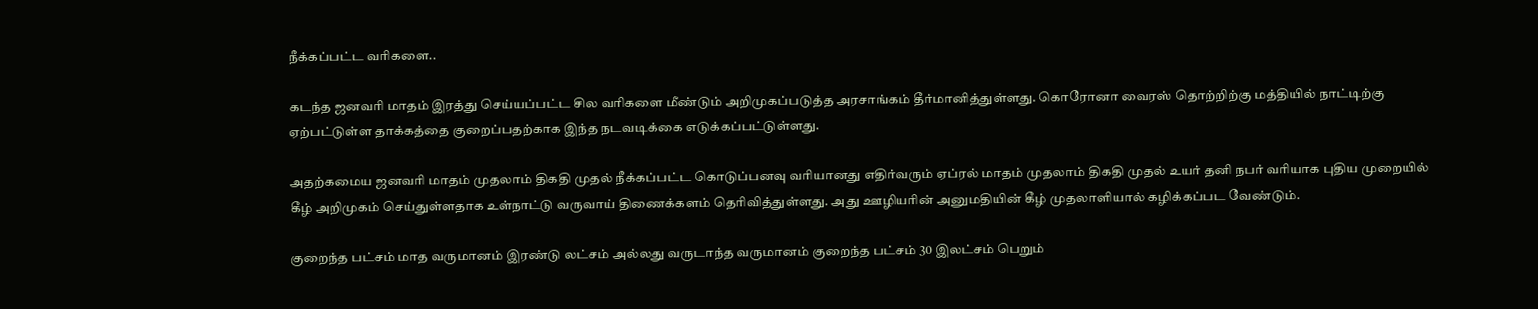நீக்கப்பட்ட வரிகளை..

கடந்த ஜனவரி மாதம் இரத்து செய்யப்பட்ட சில வரிகளை மீண்டும் அறிமுகப்படுத்த அரசாங்கம் தீர்மானித்துள்ளது. கொரோனா வைரஸ் தொற்றிற்கு மத்தியில் நாட்டிற்கு ஏற்பட்டுள்ள தாக்கத்தை குறைப்பதற்காக இந்த நடவடிக்கை எடுக்கப்பட்டுள்ளது.

அதற்கமைய ஜனவரி மாதம் முதலாம் திகதி முதல் நீக்கப்பட்ட கொடுப்பனவு வரியானது எதிர்வரும் ஏப்ரல் மாதம் முதலாம் திகதி முதல் உயர் தனி நபர் வரியாக புதிய முறையில் கீழ் அறிமுகம் செய்துள்ளதாக உள்நாட்டு வருவாய் திணைக்களம் தெரிவித்துள்ளது. அது ஊழியரின் அனுமதியின் கீழ் முதலாளியால் கழிக்கப்பட வேண்டும்.

குறைந்த பட்சம் மாத வருமானம் இரண்டு லட்சம் அல்லது வருடாந்த வருமானம் குறைந்த பட்சம் 30 இலட்சம் பெறும்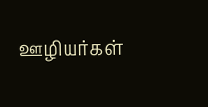ஊழியர்கள்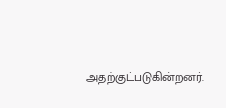அதற்குட்படுகின்றனர்.